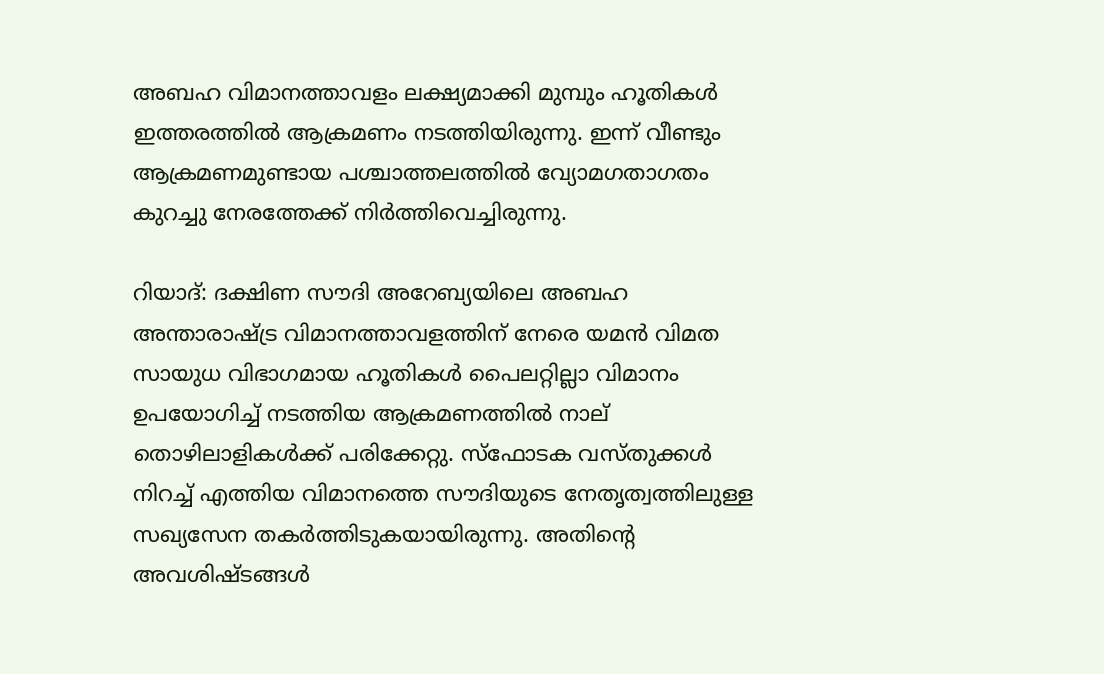അബഹ വിമാനത്താവളം ലക്ഷ്യമാക്കി മുമ്പും ഹൂതികള്‍ ഇത്തരത്തില്‍ ആക്രമണം നടത്തിയിരുന്നു. ഇന്ന് വീണ്ടും ആക്രമണമുണ്ടായ പശ്ചാത്തലത്തില്‍ വ്യോമഗതാഗതം കുറച്ചു നേരത്തേക്ക് നിര്‍ത്തിവെച്ചിരുന്നു.

റിയാദ്: ദക്ഷിണ സൗദി അറേബ്യയിലെ അബഹ അന്താരാഷ്ട്ര വിമാനത്താവളത്തിന് നേരെ യമന്‍ വിമത സായുധ വിഭാഗമായ ഹൂതികള്‍ പൈലറ്റില്ലാ വിമാനം ഉപയോഗിച്ച് നടത്തിയ ആക്രമണത്തില്‍ നാല് തൊഴിലാളികള്‍ക്ക് പരിക്കേറ്റു. സ്‌ഫോടക വസ്തുക്കള്‍ നിറച്ച് എത്തിയ വിമാനത്തെ സൗദിയുടെ നേതൃത്വത്തിലുള്ള സഖ്യസേന തകര്‍ത്തിടുകയായിരുന്നു. അതിന്റെ അവശിഷ്ടങ്ങള്‍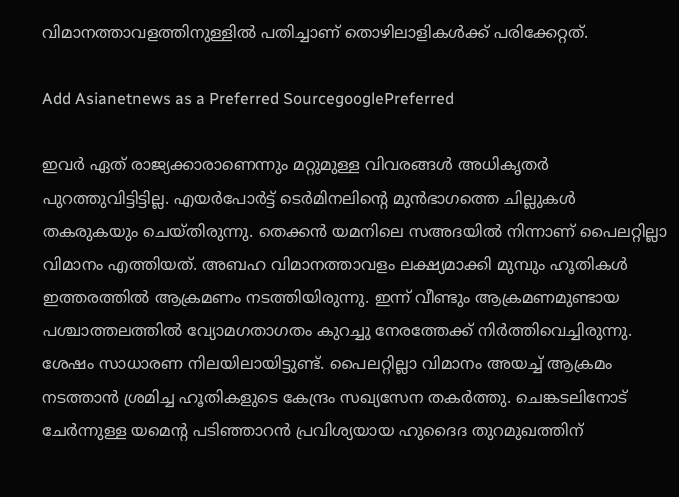വിമാനത്താവളത്തിനുള്ളില്‍ പതിച്ചാണ് തൊഴിലാളികള്‍ക്ക് പരിക്കേറ്റത്.

Add Asianetnews as a Preferred SourcegooglePreferred

ഇവര്‍ ഏത് രാജ്യക്കാരാണെന്നും മറ്റുമുള്ള വിവരങ്ങള്‍ അധികൃതര്‍ പുറത്തുവിട്ടിട്ടില്ല. എയര്‍പോര്‍ട്ട് ടെര്‍മിനലിന്റെ മുന്‍ഭാഗത്തെ ചില്ലുകള്‍ തകരുകയും ചെയ്തിരുന്നു. തെക്കന്‍ യമനിലെ സഅദയില്‍ നിന്നാണ് പൈലറ്റില്ലാ വിമാനം എത്തിയത്. അബഹ വിമാനത്താവളം ലക്ഷ്യമാക്കി മുമ്പും ഹൂതികള്‍ ഇത്തരത്തില്‍ ആക്രമണം നടത്തിയിരുന്നു. ഇന്ന് വീണ്ടും ആക്രമണമുണ്ടായ പശ്ചാത്തലത്തില്‍ വ്യോമഗതാഗതം കുറച്ചു നേരത്തേക്ക് നിര്‍ത്തിവെച്ചിരുന്നു. ശേഷം സാധാരണ നിലയിലായിട്ടുണ്ട്. പൈലറ്റില്ലാ വിമാനം അയച്ച് ആക്രമം നടത്താന്‍ ശ്രമിച്ച ഹൂതികളുടെ കേന്ദ്രം സഖ്യസേന തകര്‍ത്തു. ചെങ്കടലിനോട് ചേര്‍ന്നുള്ള യമെന്റ പടിഞ്ഞാറന്‍ പ്രവിശ്യയായ ഹുദൈദ തുറമുഖത്തിന്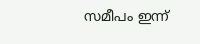സമീപം ഇന്ന്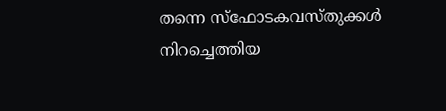തന്നെ സ്‌ഫോടകവസ്തുക്കള്‍ നിറച്ചെത്തിയ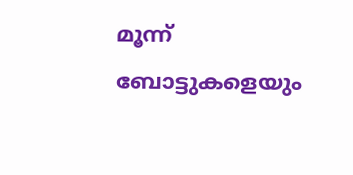മൂന്ന് ബോട്ടുകളെയും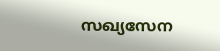സഖ്യസേന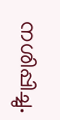നശിപ്പിച്ചു.